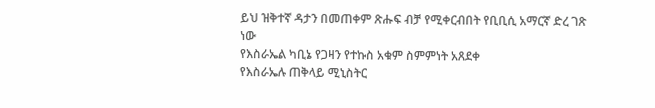ይህ ዝቅተኛ ዳታን በመጠቀም ጽሑፍ ብቻ የሚቀርብበት የቢቢሲ አማርኛ ድረ ገጽ ነው
የእስራኤል ካቢኔ የጋዛን የተኩስ አቁም ስምምነት አጸደቀ
የእስራኤሉ ጠቅላይ ሚኒስትር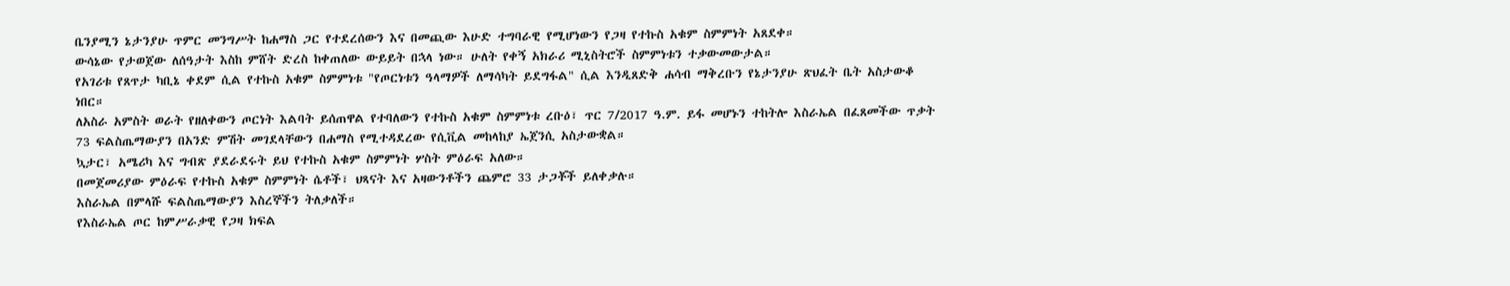ቤንያሚን ኔታንያሁ ጥምር መንግሥት ከሐማስ ጋር የተደረሰውን እና በመጪው እሁድ ተግባራዊ የሚሆነውን የጋዛ የተኩስ አቁም ስምምነት አጸደቀ።
ውሳኔው የታወጀው ለሰዓታት እስከ ምሸት ድረስ ከቀጠለው ውይይት በኋላ ነው። ሁለት የቀኝ አክራሪ ሚኒስትሮች ስምምነቱን ተቃውመውታል።
የአገሪቱ የጸጥታ ካቢኔ ቀደም ሲል የተኩስ አቁም ስምምነቱ "የጦርነቱን ዓላማዎች ለማሳካት ይደግፋል" ሲል እንዲጸድቅ ሐሳብ ማቅረቡን የኔታንያሁ ጽህፈት ቤት አስታውቆ ነበር።
ለአስራ አምስት ወራት የዘለቀውን ጦርነት እልባት ይሰጠዋል የተባለውን የተኩስ አቁም ስምምነቱ ረቡዕ፣ ጥር 7/2017 ዓ.ም. ይፋ መሆኑን ተከትሎ እስራኤል በፈጸመችው ጥቃት 73 ፍልስጤማውያን በአንድ ምሽት መገደላቸውን በሐማስ የሚተዳደረው የሲቪል መከላከያ ኤጀንሲ አስታውቋል።
ኳታር፣ አሜሪካ እና ግብጽ ያደራደሩት ይህ የተኩስ አቁም ስምምነት ሦስት ምዕራፍ አለው።
በመጀመሪያው ምዕራፍ የተኩስ አቁም ስምምነት ሴቶች፣ ህጻናት እና አዛውንቶችን ጨምሮ 33 ታጋቾች ይለቀቃሉ።
እስራኤል በምላሹ ፍልስጤማውያን እስረኞችን ትለቃለች።
የእስራኤል ጦር ከምሥራቃዊ የጋዛ ክፍል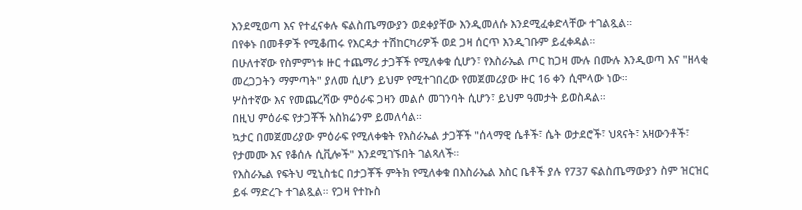እንደሚወጣ እና የተፈናቀሉ ፍልስጤማውያን ወደቀያቸው እንዲመለሱ እንደሚፈቀድላቸው ተገልጿል።
በየቀኑ በመቶዎች የሚቆጠሩ የእርዳታ ተሽከርካሪዎች ወደ ጋዛ ሰርጥ እንዲገቡም ይፈቀዳል።
በሁለተኛው የስምምነቱ ዙር ተጨማሪ ታጋቾች የሚለቀቁ ሲሆን፣ የእስራኤል ጦር ከጋዛ ሙሉ በሙሉ እንዲወጣ እና "ዘላቂ መረጋጋትን ማምጣት" ያለመ ሲሆን ይህም የሚተገበረው የመጀመሪያው ዙር 16 ቀን ሲሞላው ነው።
ሦስተኛው እና የመጨረሻው ምዕራፍ ጋዛን መልሶ መገንባት ሲሆን፣ ይህም ዓመታት ይወስዳል።
በዚህ ምዕራፍ የታጋቾች አስክሬንም ይመለሳል።
ኳታር በመጀመሪያው ምዕራፍ የሚለቀቁት የእስራኤል ታጋቾች "ሰላማዊ ሴቶች፣ ሴት ወታደሮች፣ ህጻናት፣ አዛውንቶች፣ የታመሙ እና የቆሰሉ ሲቪሎች" እንደሚገኙበት ገልጻለች።
የእስራኤል የፍትህ ሚኒስቴር በታጋቾች ምትክ የሚለቀቁ በእስራኤል እስር ቤቶች ያሉ የ737 ፍልስጤማውያን ስም ዝርዝር ይፋ ማድረጉ ተገልጿል። የጋዛ የተኩስ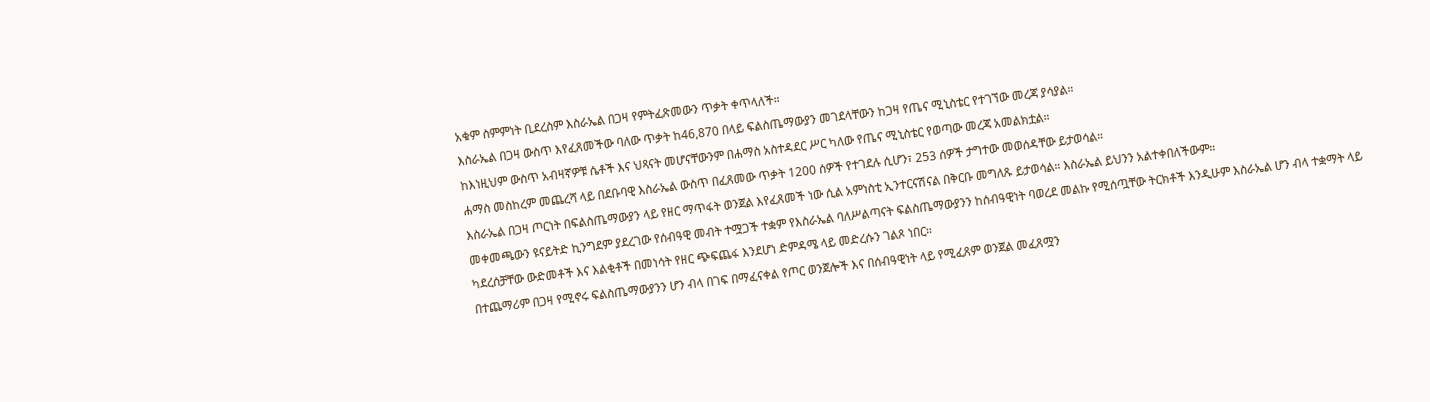አቁም ስምምነት ቢደረስም እስራኤል በጋዛ የምትፈጽመውን ጥቃት ቀጥላለች።
እስራኤል በጋዛ ውስጥ እየፈጸመችው ባለው ጥቃት ከ46,870 በላይ ፍልስጤማውያን መገደላቸውን ከጋዛ የጤና ሚኒስቴር የተገኘው መረጃ ያሳያል።
ከእነዚህም ውስጥ አብዛኛዎቹ ሴቶች እና ህጻናት መሆናቸውንም በሐማስ አስተዳደር ሥር ካለው የጤና ሚኒስቴር የወጣው መረጃ አመልክቷል።
ሐማስ መስከረም መጨረሻ ላይ በደቡባዊ እስራኤል ውስጥ በፈጸመው ጥቃት 1200 ሰዎች የተገደሉ ሲሆን፣ 253 ሰዎች ታግተው መወሰዳቸው ይታወሳል።
እስራኤል በጋዛ ጦርነት በፍልስጤማውያን ላይ የዘር ማጥፋት ወንጀል እየፈጸመች ነው ሲል አምነስቲ ኢንተርናሽናል በቅርቡ መግለጹ ይታወሳል። እስራኤል ይህንን አልተቀበለችውም።
መቀመጫውን ዩናይትድ ኪንግደም ያደረገው የሰብዓዊ መብት ተሟጋች ተቋም የእስራኤል ባለሥልጣናት ፍልስጤማውያንን ከሰብዓዊነት ባወረደ መልኩ የሚሰጧቸው ትርክቶች እንዲሁም እስራኤል ሆን ብላ ተቋማት ላይ ካደረሰቻቸው ውድመቶች እና እልቂቶች በመነሳት የዘር ጭፍጨፋ እንደሆነ ድምዳሜ ላይ መድረሱን ገልጾ ነበር።
በተጨማሪም በጋዛ የሚኖሩ ፍልስጤማውያንን ሆን ብላ በገፍ በማፈናቀል የጦር ወንጀሎች እና በሰብዓዊነት ላይ የሚፈጸም ወንጀል መፈጸሟን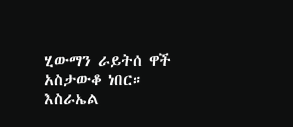ሂውማን ራይትሰ ዋች አስታውቆ ነበር።
እስራኤል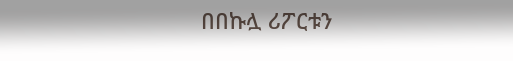በበኩሏ ሪፖርቱን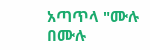አጣጥላ "ሙሉ በሙሉ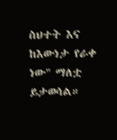ስህተት እና ከእውነታ የራቀ ነው" ማለቷ ይታወሳል።